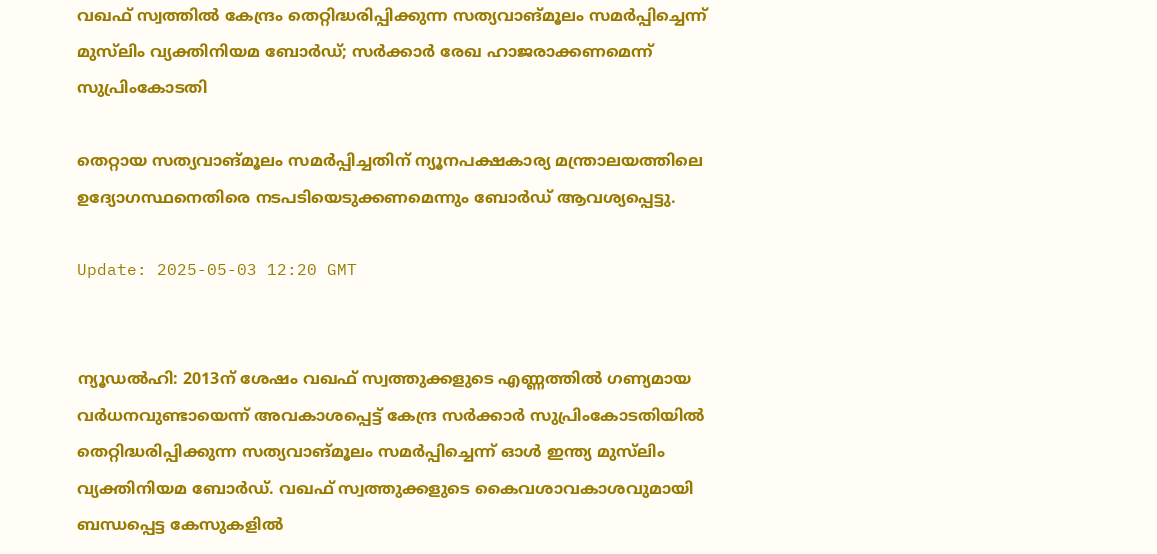വഖഫ് സ്വത്തിൽ കേന്ദ്രം തെറ്റിദ്ധരിപ്പിക്കുന്ന സത്യവാങ്മൂലം സമർപ്പിച്ചെന്ന് മുസ്‌ലിം വ്യക്തിനിയമ ബോർഡ്; സർക്കാർ രേഖ ഹാജരാക്കണമെന്ന് സുപ്രിംകോടതി

തെറ്റായ സത്യവാങ്മൂലം സമർപ്പിച്ചതിന് ന്യൂനപക്ഷകാര്യ മന്ത്രാലയത്തിലെ ഉദ്യോഗസ്ഥനെതിരെ നടപടിയെടുക്കണമെന്നും ബോർഡ് ആവശ്യപ്പെട്ടു.

Update: 2025-05-03 12:20 GMT


ന്യൂഡൽഹി: 2013ന് ശേഷം വഖഫ് സ്വത്തുക്കളുടെ എണ്ണത്തിൽ ഗണ്യമായ വർധനവുണ്ടായെന്ന് അവകാശപ്പെട്ട് കേന്ദ്ര സർക്കാർ സുപ്രിംകോടതിയിൽ തെറ്റിദ്ധരിപ്പിക്കുന്ന സത്യവാങ്മൂലം സമർപ്പിച്ചെന്ന് ഓൾ ഇന്ത്യ മുസ്‌ലിം വ്യക്തിനിയമ ബോർഡ്. വഖഫ് സ്വത്തുക്കളുടെ കൈവശാവകാശവുമായി ബന്ധപ്പെട്ട കേസുകളിൽ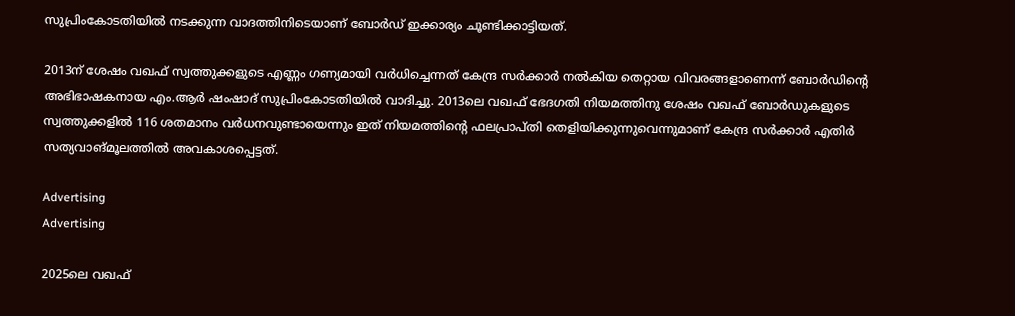സുപ്രിംകോടതിയിൽ നടക്കുന്ന വാദത്തിനിടെയാണ് ബോർഡ് ഇക്കാര്യം ചൂണ്ടിക്കാട്ടിയത്.

2013ന് ശേഷം വഖഫ് സ്വത്തുക്കളുടെ എണ്ണം ഗണ്യമായി വർധിച്ചെന്നത് കേന്ദ്ര സർക്കാർ നൽകിയ തെറ്റായ വിവരങ്ങളാണെന്ന് ബോർഡിന്റെ അഭിഭാഷകനായ എം.ആർ ഷംഷാദ് സുപ്രിംകോടതിയിൽ വാദിച്ചു. 2013ലെ വഖഫ് ഭേദഗതി നിയമത്തിനു ശേഷം വഖഫ് ബോർഡുകളുടെ സ്വത്തുക്കളിൽ 116 ശതമാനം വർധനവുണ്ടായെന്നും ഇത് നിയമത്തിന്റെ ഫലപ്രാപ്തി തെളിയിക്കുന്നുവെന്നുമാണ് കേന്ദ്ര സർക്കാർ എതിർ സത്യവാങ്മൂലത്തിൽ അവകാശപ്പെട്ടത്.

Advertising
Advertising

2025ലെ വഖഫ്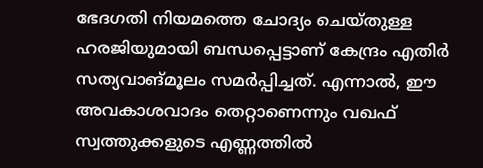ഭേദഗതി നിയമത്തെ ചോദ്യം ചെയ്തുള്ള ഹരജിയുമായി ബന്ധപ്പെട്ടാണ് കേന്ദ്രം എതിർ സത്യവാങ്മൂലം സമർപ്പിച്ചത്. എന്നാൽ, ഈ അവകാശവാദം തെറ്റാണെന്നും വഖഫ് സ്വത്തുക്കളുടെ എണ്ണത്തിൽ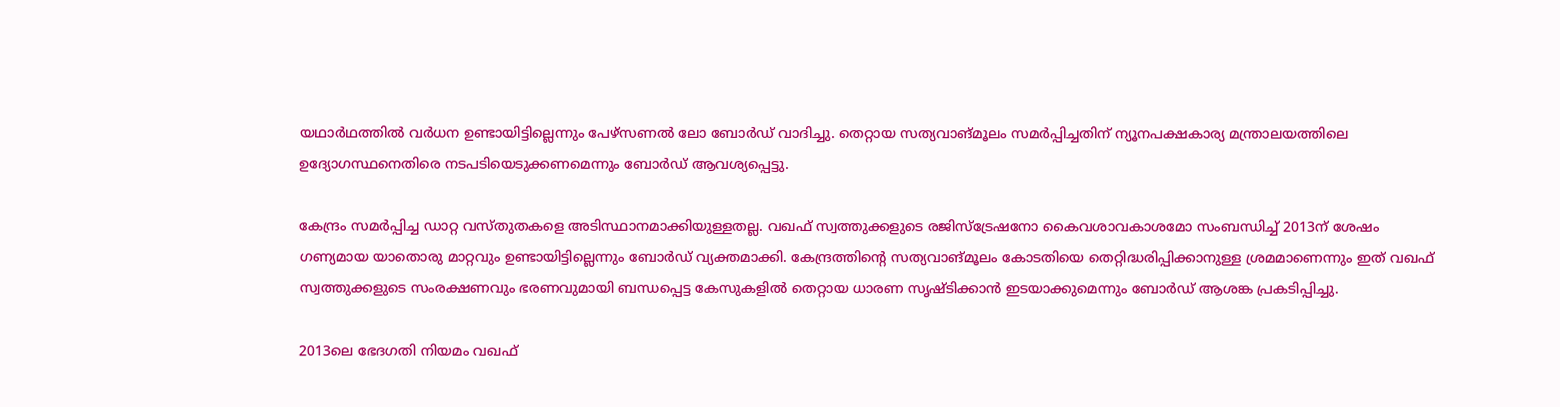യഥാർഥത്തിൽ വർധന ഉണ്ടായിട്ടില്ലെന്നും പേഴ്‌സണൽ ലോ ബോർഡ് വാദിച്ചു. തെറ്റായ സത്യവാങ്മൂലം സമർപ്പിച്ചതിന് ന്യൂനപക്ഷകാര്യ മന്ത്രാലയത്തിലെ ഉദ്യോഗസ്ഥനെതിരെ നടപടിയെടുക്കണമെന്നും ബോർഡ് ആവശ്യപ്പെട്ടു.

കേന്ദ്രം സമർപ്പിച്ച ഡാറ്റ വസ്തുതകളെ അടിസ്ഥാനമാക്കിയുള്ളതല്ല. വഖഫ് സ്വത്തുക്കളുടെ രജിസ്ട്രേഷനോ കൈവശാവകാശമോ സംബന്ധിച്ച് 2013ന് ശേഷം ഗണ്യമായ യാതൊരു മാറ്റവും ഉണ്ടായിട്ടില്ലെന്നും ബോർഡ് വ്യക്തമാക്കി. കേന്ദ്രത്തിന്റെ സത്യവാങ്മൂലം കോടതിയെ തെറ്റിദ്ധരിപ്പിക്കാനുള്ള ശ്രമമാണെന്നും ഇത് വഖഫ് സ്വത്തുക്കളുടെ സംരക്ഷണവും ഭരണവുമായി ബന്ധപ്പെട്ട കേസുകളിൽ തെറ്റായ ധാരണ സൃഷ്ടിക്കാൻ ഇടയാക്കുമെന്നും ബോർഡ് ആശങ്ക പ്രകടിപ്പിച്ചു.

2013ലെ ഭേദഗതി നിയമം വഖഫ്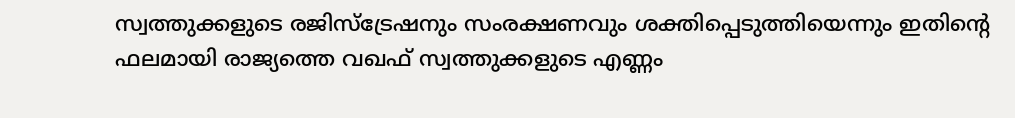സ്വത്തുക്കളുടെ രജിസ്ട്രേഷനും സംരക്ഷണവും ശക്തിപ്പെടുത്തിയെന്നും ഇതിന്റെ ഫലമായി രാജ്യത്തെ വഖഫ് സ്വത്തുക്കളുടെ എണ്ണം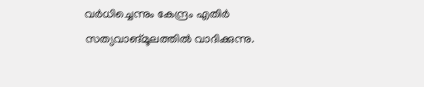വർധിച്ചെന്നും കേന്ദ്രം എതിർ സത്യവാങ്മൂലത്തിൽ വാദിക്കുന്നു.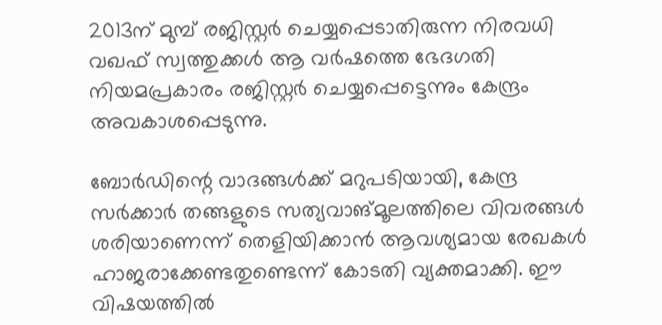2013ന് മുമ്പ് രജിസ്റ്റർ ചെയ്യപ്പെടാതിരുന്ന നിരവധി വഖഫ് സ്വത്തുക്കൾ ആ വർഷത്തെ ഭേദഗതി നിയമപ്രകാരം രജിസ്റ്റർ ചെയ്യപ്പെട്ടെന്നും കേന്ദ്രം അവകാശപ്പെടുന്നു.

ബോർഡിന്റെ വാദങ്ങൾക്ക് മറുപടിയായി, കേന്ദ്ര സർക്കാർ തങ്ങളുടെ സത്യവാങ്മൂലത്തിലെ വിവരങ്ങൾ ശരിയാണെന്ന് തെളിയിക്കാൻ ആവശ്യമായ രേഖകൾ ഹാജരാക്കേണ്ടതുണ്ടെന്ന് കോടതി വ്യക്തമാക്കി. ഈ വിഷയത്തിൽ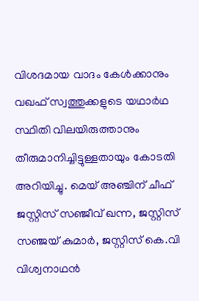വിശദമായ വാദം കേൾക്കാനും വഖഫ് സ്വത്തുക്കളുടെ യഥാർഥ സ്ഥിതി വിലയിരുത്താനും തീരുമാനിച്ചിട്ടുള്ളതായും കോടതി അറിയിച്ചു. മെയ് അഞ്ചിന് ചീഫ് ജസ്റ്റിസ് സഞ്ജീവ് ഖന്ന, ജസ്റ്റിസ് സഞ്ജയ് കുമാർ, ജസ്റ്റിസ് കെ.വി വിശ്വനാഥൻ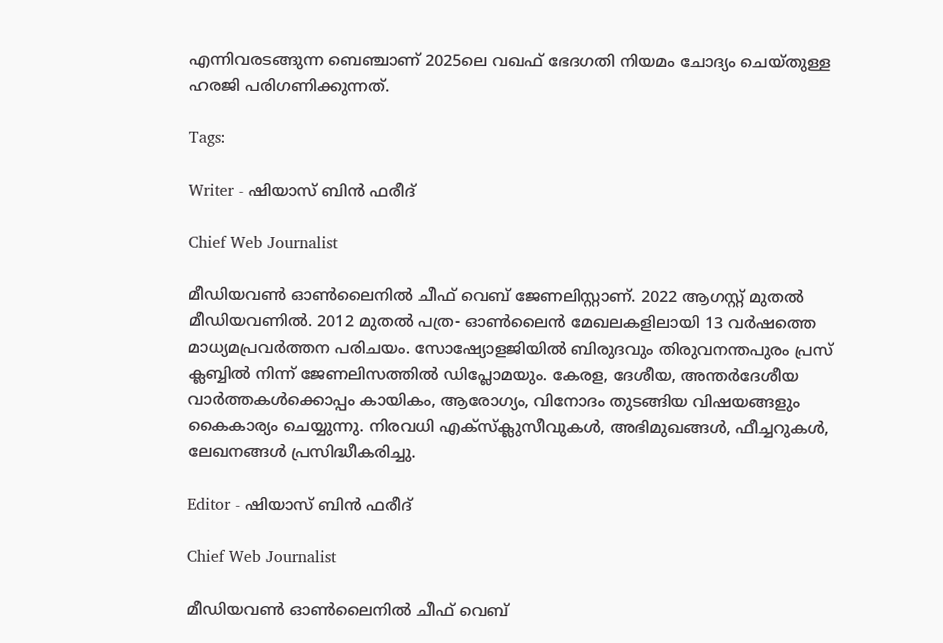എന്നിവരടങ്ങുന്ന ബെഞ്ചാണ് 2025ലെ വഖഫ് ഭേദഗതി നിയമം ചോദ്യം ചെയ്തുള്ള ഹരജി പരിഗണിക്കുന്നത്.

Tags:

Writer - ഷിയാസ് ബിന്‍ ഫരീദ്

Chief Web Journalist

മീഡിയവണ്‍ ഓണ്‍ലൈനില്‍ ചീഫ് വെബ് ജേണലിസ്റ്റാണ്. 2022 ആഗസ്റ്റ് മുതല്‍ മീഡിയവണില്‍. 2012 മുതല്‍ പത്ര- ഓണ്‍ലൈന്‍ മേഖലകളിലായി 13 വര്‍ഷത്തെ മാധ്യമപ്രവര്‍ത്തന പരിചയം. സോഷ്യോളജിയില്‍ ബിരുദവും തിരുവനന്തപുരം പ്രസ് ക്ലബ്ബില്‍ നിന്ന് ജേണലിസത്തില്‍ ഡിപ്ലോമയും. കേരള, ദേശീയ, അന്തര്‍ദേശീയ വാര്‍ത്തകള്‍ക്കൊപ്പം കായികം, ആരോഗ്യം, വിനോദം തുടങ്ങിയ വിഷയങ്ങളും കൈകാര്യം ചെയ്യുന്നു. നിരവധി എക്സ്ക്ലുസീവുകള്‍, അഭിമുഖങ്ങള്‍, ഫീച്ചറുകള്‍, ലേഖനങ്ങള്‍ പ്രസിദ്ധീകരിച്ചു.

Editor - ഷിയാസ് ബിന്‍ ഫരീദ്

Chief Web Journalist

മീഡിയവണ്‍ ഓണ്‍ലൈനില്‍ ചീഫ് വെബ്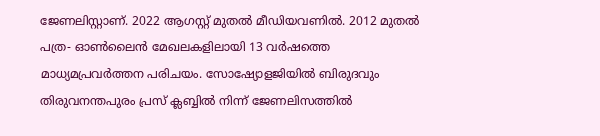ജേണലിസ്റ്റാണ്. 2022 ആഗസ്റ്റ് മുതല്‍ മീഡിയവണില്‍. 2012 മുതല്‍ പത്ര- ഓണ്‍ലൈന്‍ മേഖലകളിലായി 13 വര്‍ഷത്തെ മാധ്യമപ്രവര്‍ത്തന പരിചയം. സോഷ്യോളജിയില്‍ ബിരുദവും തിരുവനന്തപുരം പ്രസ് ക്ലബ്ബില്‍ നിന്ന് ജേണലിസത്തില്‍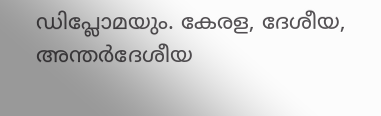ഡിപ്ലോമയും. കേരള, ദേശീയ, അന്തര്‍ദേശീയ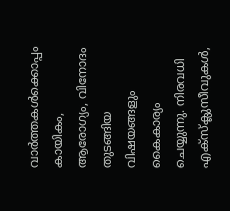വാര്‍ത്തകള്‍ക്കൊപ്പം കായികം, ആരോഗ്യം, വിനോദം തുടങ്ങിയ വിഷയങ്ങളും കൈകാര്യം ചെയ്യുന്നു. നിരവധി എക്സ്ക്ലുസീവുകള്‍,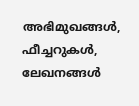അഭിമുഖങ്ങള്‍, ഫീച്ചറുകള്‍, ലേഖനങ്ങള്‍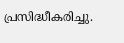പ്രസിദ്ധീകരിച്ചു.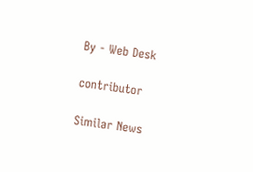By - Web Desk

contributor

Similar News